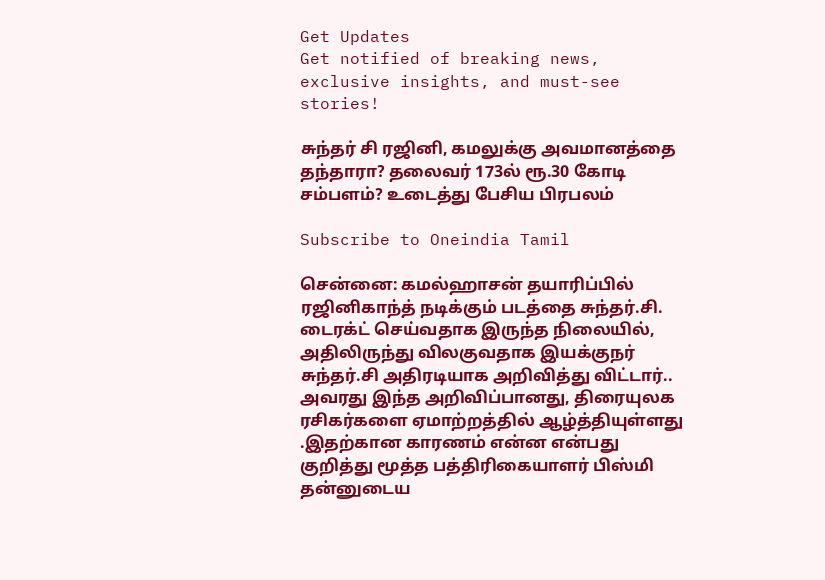Get Updates
Get notified of breaking news, exclusive insights, and must-see stories!

சுந்தர் சி ரஜினி, கமலுக்கு அவமானத்தை தந்தாரா? தலைவர் 173ல் ரூ.30 கோடி சம்பளம்? உடைத்து பேசிய பிரபலம்

Subscribe to Oneindia Tamil

சென்னை: கமல்ஹாசன் தயாரிப்பில் ரஜினிகாந்த் நடிக்கும் படத்தை சுந்தர்.சி. டைரக்ட் செய்வதாக இருந்த நிலையில், அதிலிருந்து விலகுவதாக இயக்குநர் சுந்தர்.சி அதிரடியாக அறிவித்து விட்டார்.. அவரது இந்த அறிவிப்பானது, திரையுலக ரசிகர்களை ஏமாற்றத்தில் ஆழ்த்தியுள்ளது .இதற்கான காரணம் என்ன என்பது குறித்து மூத்த பத்திரிகையாளர் பிஸ்மி தன்னுடைய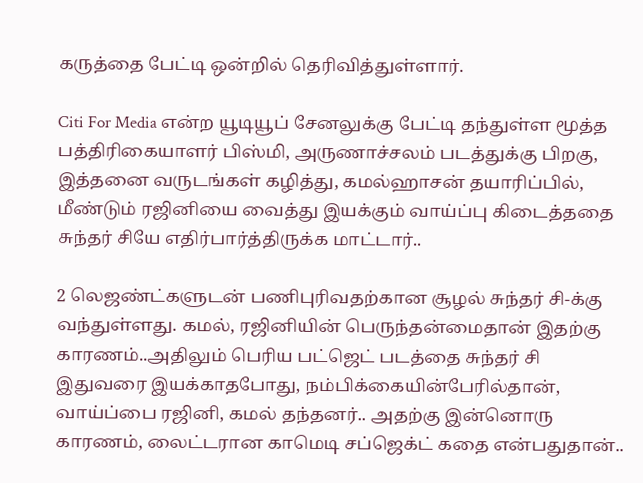கருத்தை பேட்டி ஒன்றில் தெரிவித்துள்ளார்.

Citi For Media என்ற யூடியூப் சேனலுக்கு பேட்டி தந்துள்ள மூத்த பத்திரிகையாளர் பிஸ்மி, அருணாச்சலம் படத்துக்கு பிறகு, இத்தனை வருடங்கள் கழித்து, கமல்ஹாசன் தயாரிப்பில், மீண்டும் ரஜினியை வைத்து இயக்கும் வாய்ப்பு கிடைத்ததை சுந்தர் சியே எதிர்பார்த்திருக்க மாட்டார்..

2 லெஜண்ட்களுடன் பணிபுரிவதற்கான சூழல் சுந்தர் சி-க்கு வந்துள்ளது. கமல், ரஜினியின் பெருந்தன்மைதான் இதற்கு காரணம்..அதிலும் பெரிய பட்ஜெட் படத்தை சுந்தர் சி இதுவரை இயக்காதபோது, நம்பிக்கையின்பேரில்தான், வாய்ப்பை ரஜினி, கமல் தந்தனர்.. அதற்கு இன்னொரு காரணம், லைட்டரான காமெடி சப்ஜெக்ட் கதை என்பதுதான்..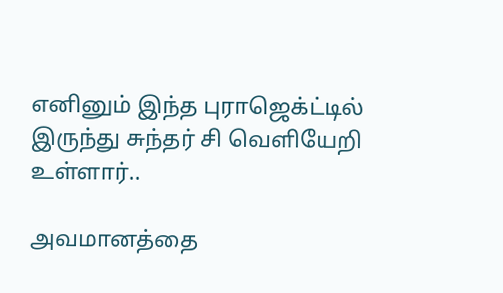எனினும் இந்த புராஜெக்ட்டில் இருந்து சுந்தர் சி வெளியேறி உள்ளார்..

அவமானத்தை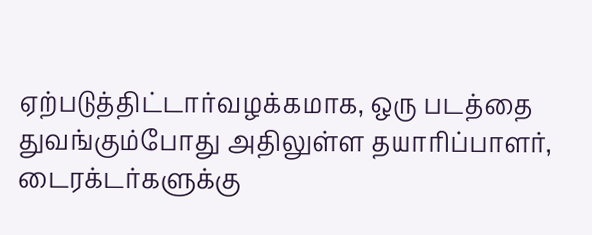ஏற்படுத்திட்டார்வழக்கமாக, ஒரு படத்தை துவங்கும்போது அதிலுள்ள தயாரிப்பாளர், டைரக்டர்களுக்கு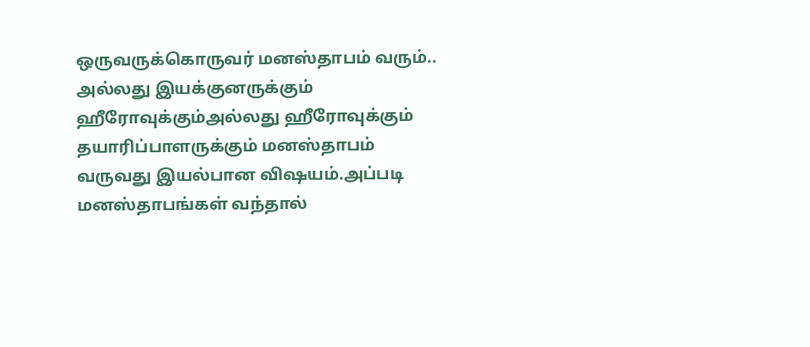ஒருவருக்கொருவர் மனஸ்தாபம் வரும்.. அல்லது இயக்குனருக்கும் ஹீரோவுக்கும்அல்லது ஹீரோவுக்கும் தயாரிப்பாளருக்கும் மனஸ்தாபம் வருவது இயல்பான விஷயம்.அப்படி மனஸ்தாபங்கள் வந்தால்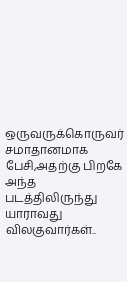ஒருவருக்கொருவர் சமாதானமாக பேசி,அதற்கு பிறகே அந்த படத்திலிருந்து யாராவது விலகுவார்கள்..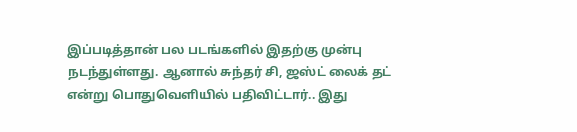இப்படித்தான் பல படங்களில் இதற்கு முன்பு நடந்துள்ளது. ஆனால் சுந்தர் சி, ஜஸ்ட் லைக் தட் என்று பொதுவெளியில் பதிவிட்டார்.. இது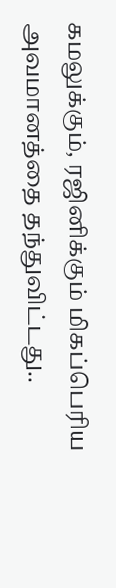கமலுக்கும், ரஜினிக்கும் மிகப்பெரிய அவமானத்தை தந்துவிட்டது..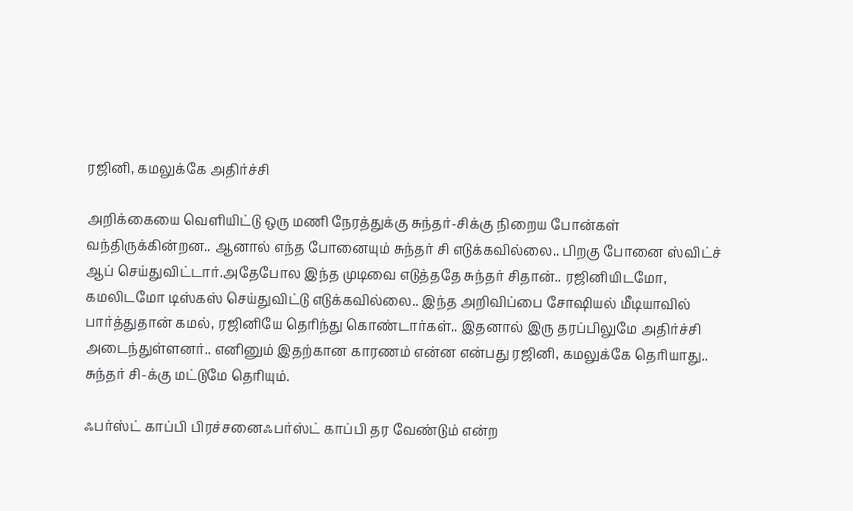ரஜினி, கமலுக்கே அதிர்ச்சி

அறிக்கையை வெளியிட்டு ஒரு மணி நேரத்துக்கு சுந்தர்-சிக்கு நிறைய போன்கள் வந்திருக்கின்றன.. ஆனால் எந்த போனையும் சுந்தர் சி எடுக்கவில்லை.. பிறகு போனை ஸ்விட்ச் ஆப் செய்துவிட்டார்.அதேபோல இந்த முடிவை எடுத்ததே சுந்தர் சிதான்.. ரஜினியிடமோ, கமலிடமோ டிஸ்கஸ் செய்துவிட்டு எடுக்கவில்லை.. இந்த அறிவிப்பை சோஷியல் மீடியாவில் பார்த்துதான் கமல், ரஜினியே தெரிந்து கொண்டார்கள்.. இதனால் இரு தரப்பிலுமே அதிர்ச்சி அடைந்துள்ளனர்.. எனினும் இதற்கான காரணம் என்ன என்பது ரஜினி, கமலுக்கே தெரியாது.. சுந்தர் சி-க்கு மட்டுமே தெரியும்.

ஃபர்ஸ்ட் காப்பி பிரச்சனைஃபர்ஸ்ட் காப்பி தர வேண்டும் என்ற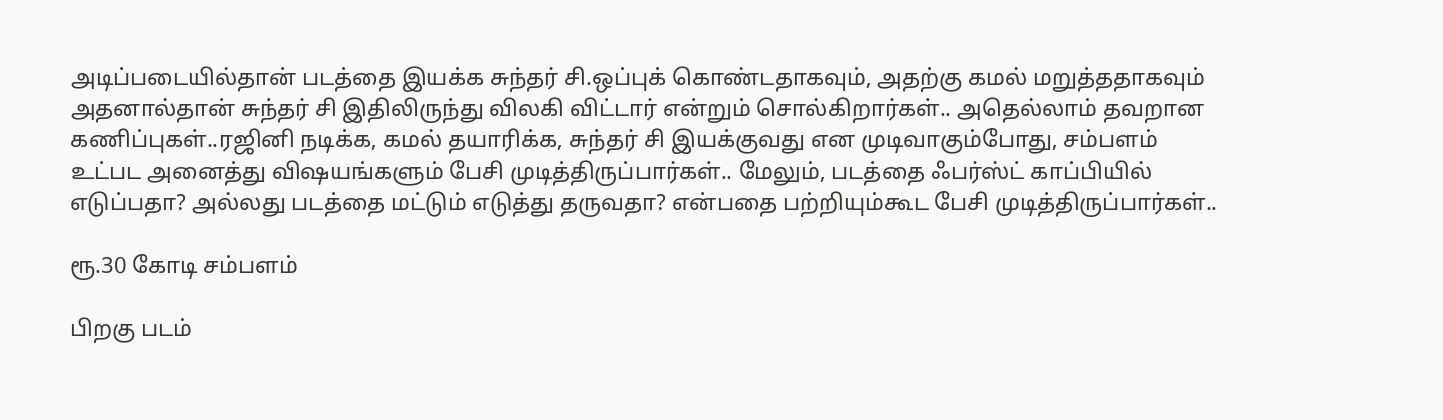அடிப்படையில்தான் படத்தை இயக்க சுந்தர் சி.ஒப்புக் கொண்டதாகவும், அதற்கு கமல் மறுத்ததாகவும் அதனால்தான் சுந்தர் சி இதிலிருந்து விலகி விட்டார் என்றும் சொல்கிறார்கள்.. அதெல்லாம் தவறான கணிப்புகள்..ரஜினி நடிக்க, கமல் தயாரிக்க, சுந்தர் சி இயக்குவது என முடிவாகும்போது, சம்பளம் உட்பட அனைத்து விஷயங்களும் பேசி முடித்திருப்பார்கள்.. மேலும், படத்தை ஃபர்ஸ்ட் காப்பியில் எடுப்பதா? அல்லது படத்தை மட்டும் எடுத்து தருவதா? என்பதை பற்றியும்கூட பேசி முடித்திருப்பார்கள்..

ரூ.30 கோடி சம்பளம்

பிறகு படம்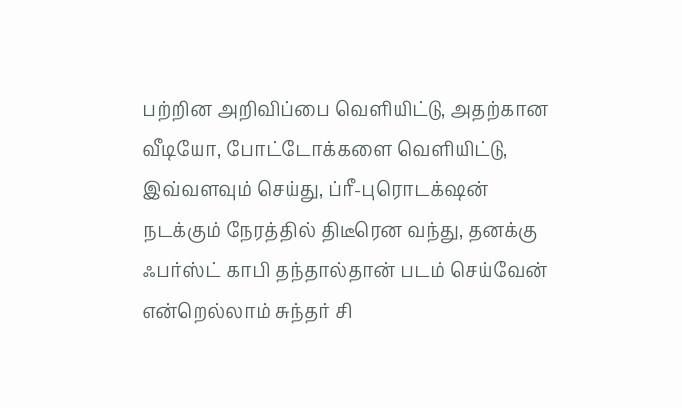பற்றின அறிவிப்பை வெளியிட்டு, அதற்கான வீடியோ, போட்டோக்களை வெளியிட்டு, இவ்வளவும் செய்து, ப்ரீ-புரொடக்‌ஷன் நடக்கும் நேரத்தில் திடீரென வந்து, தனக்கு ஃபர்ஸ்ட் காபி தந்தால்தான் படம் செய்வேன் என்றெல்லாம் சுந்தர் சி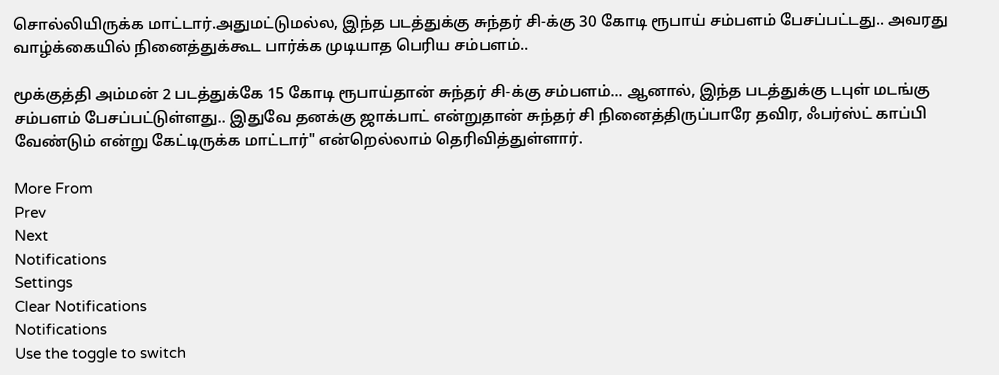சொல்லியிருக்க மாட்டார்.அதுமட்டுமல்ல, இந்த படத்துக்கு சுந்தர் சி-க்கு 30 கோடி ரூபாய் சம்பளம் பேசப்பட்டது.. அவரது வாழ்க்கையில் நினைத்துக்கூட பார்க்க முடியாத பெரிய சம்பளம்..

மூக்குத்தி அம்மன் 2 படத்துக்கே 15 கோடி ரூபாய்தான் சுந்தர் சி-க்கு சம்பளம்... ஆனால், இந்த படத்துக்கு டபுள் மடங்கு சம்பளம் பேசப்பட்டுள்ளது.. இதுவே தனக்கு ஜாக்பாட் என்றுதான் சுந்தர் சி நினைத்திருப்பாரே தவிர, ஃபர்ஸ்ட் காப்பி வேண்டும் என்று கேட்டிருக்க மாட்டார்" என்றெல்லாம் தெரிவித்துள்ளார்.

More From
Prev
Next
Notifications
Settings
Clear Notifications
Notifications
Use the toggle to switch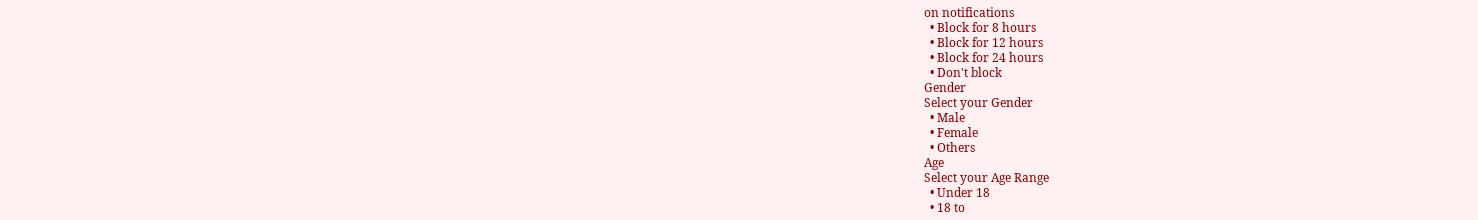on notifications
  • Block for 8 hours
  • Block for 12 hours
  • Block for 24 hours
  • Don't block
Gender
Select your Gender
  • Male
  • Female
  • Others
Age
Select your Age Range
  • Under 18
  • 18 to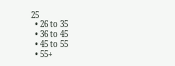25
  • 26 to 35
  • 36 to 45
  • 45 to 55
  • 55+